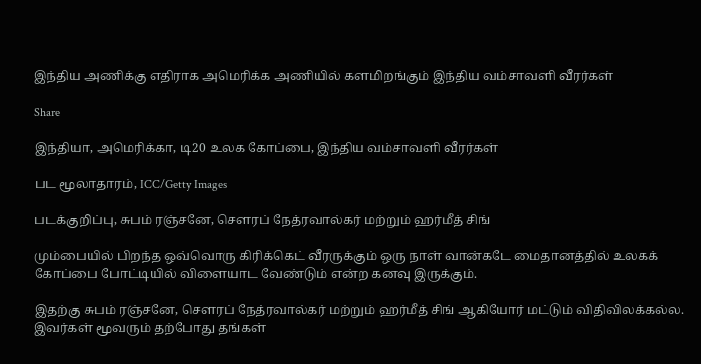இந்திய அணிக்கு எதிராக அமெரிக்க அணியில் களமிறங்கும் இந்திய வம்சாவளி வீரர்கள்

Share

இந்தியா, அமெரிக்கா, டி20 உலக கோப்பை, இந்திய வம்சாவளி வீரர்கள்

பட மூலாதாரம், ICC/Getty Images

படக்குறிப்பு, சுபம் ரஞ்சனே, சௌரப் நேத்ரவால்கர் மற்றும் ஹர்மீத் சிங்

மும்பையில் பிறந்த ஒவ்வொரு கிரிக்கெட் வீரருக்கும் ஒரு நாள் வான்கடே மைதானத்தில் உலகக் கோப்பை போட்டியில் விளையாட வேண்டும் என்ற கனவு இருக்கும்.

இதற்கு சுபம் ரஞ்சனே, சௌரப் நேத்ரவால்கர் மற்றும் ஹர்மீத் சிங் ஆகியோர் மட்டும் விதிவிலக்கல்ல. இவர்கள் மூவரும் தற்போது தங்கள்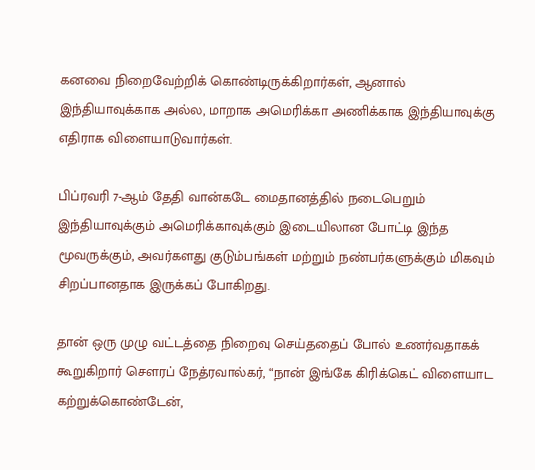கனவை நிறைவேற்றிக் கொண்டிருக்கிறார்கள், ஆனால் இந்தியாவுக்காக அல்ல, மாறாக அமெரிக்கா அணிக்காக இந்தியாவுக்கு எதிராக விளையாடுவார்கள்.

பிப்ரவரி 7-ஆம் தேதி வான்கடே மைதானத்தில் நடைபெறும் இந்தியாவுக்கும் அமெரிக்காவுக்கும் இடையிலான போட்டி இந்த மூவருக்கும், அவர்களது குடும்பங்கள் மற்றும் நண்பர்களுக்கும் மிகவும் சிறப்பானதாக இருக்கப் போகிறது.

தான் ஒரு முழு வட்டத்தை நிறைவு செய்ததைப் போல் உணர்வதாகக் கூறுகிறார் சௌரப் நேத்ரவால்கர், “நான் இங்கே கிரிக்கெட் விளையாட கற்றுக்கொண்டேன்,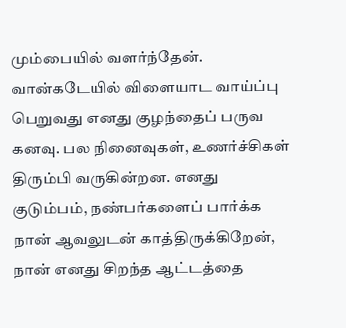மும்பையில் வளர்ந்தேன். வான்கடேயில் விளையாட வாய்ப்பு பெறுவது எனது குழந்தைப் பருவ கனவு. பல நினைவுகள், உணர்ச்சிகள் திரும்பி வருகின்றன. எனது குடும்பம், நண்பர்களைப் பார்க்க நான் ஆவலுடன் காத்திருக்கிறேன், நான் எனது சிறந்த ஆட்டத்தை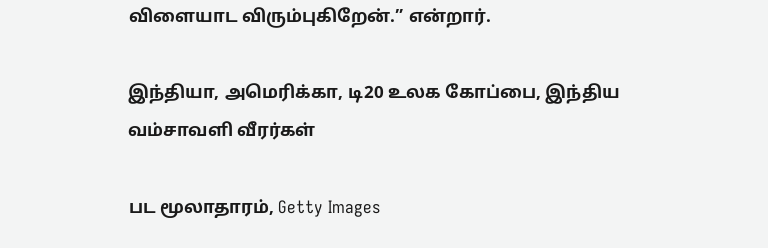விளையாட விரும்புகிறேன்.” என்றார்.

இந்தியா, அமெரிக்கா, டி20 உலக கோப்பை, இந்திய வம்சாவளி வீரர்கள்

பட மூலாதாரம், Getty Images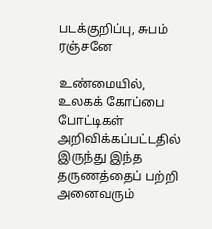படக்குறிப்பு, சுபம் ரஞ்சனே

உண்மையில், உலகக் கோப்பை போட்டிகள் அறிவிக்கப்பட்டதில் இருந்து இந்த தருணத்தைப் பற்றி அனைவரும்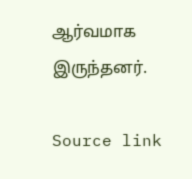ஆர்வமாக இருந்தனர்.

Source link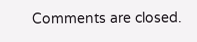Comments are closed.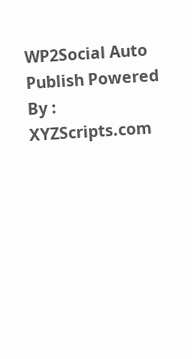WP2Social Auto Publish Powered By : XYZScripts.com